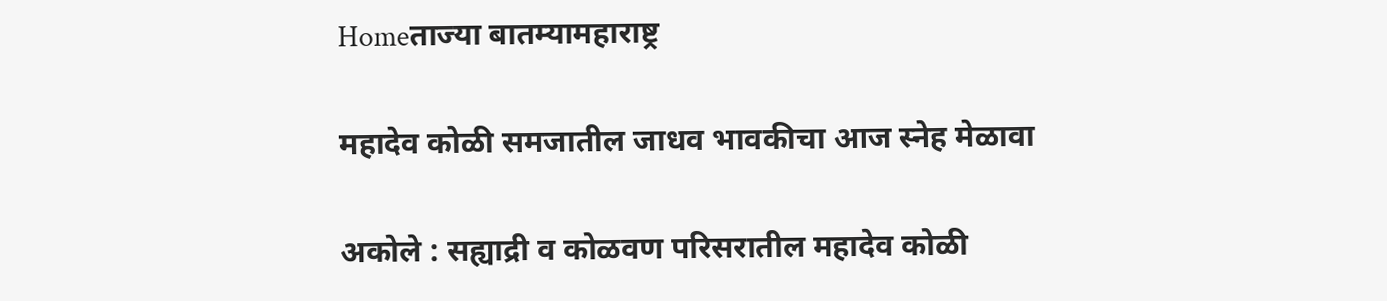Homeताज्या बातम्यामहाराष्ट्र

महादेव कोळी समजातील जाधव भावकीचा आज स्नेह मेळावा

अकोले : सह्याद्री व कोळवण परिसरातील महादेव कोळी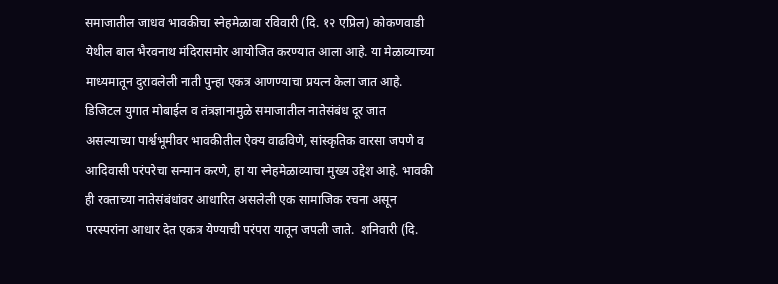समाजातील जाधव भावकीचा स्नेहमेळावा रविवारी (दि. १२ एप्रिल) कोकणवाडी येथील बाल भैरवनाथ मंदिरासमोर आयोजित करण्यात आला आहे. या मेळाव्याच्या माध्यमातून दुरावलेली नाती पुन्हा एकत्र आणण्याचा प्रयत्न केला जात आहे.  डिजिटल युगात मोबाईल व तंत्रज्ञानामुळे समाजातील नातेसंबंध दूर जात असल्याच्या पार्श्वभूमीवर भावकीतील ऐक्य वाढविणे, सांस्कृतिक वारसा जपणे व आदिवासी परंपरेचा सन्मान करणे, हा या स्नेहमेळाव्याचा मुख्य उद्देश आहे. भावकी ही रक्ताच्या नातेसंबंधांवर आधारित असलेली एक सामाजिक रचना असून परस्परांना आधार देत एकत्र येण्याची परंपरा यातून जपली जाते.  शनिवारी (दि.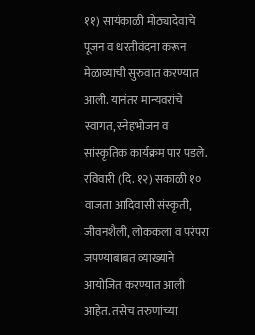११) सायंकाळी मोठ्यादेवाचे पूजन व धरतीवंदना करून मेळाव्याची सुरुवात करण्यात आली. यानंतर मान्यवरांचे स्वागत, स्नेहभोजन व सांस्कृतिक कार्यक्रम पार पडले. रविवारी (दि. १२) सकाळी १० वाजता आदिवासी संस्कृती, जीवनशैली, लोककला व परंपरा जपण्याबाबत व्याख्याने आयोजित करण्यात आली आहेत. तसेच तरुणांच्या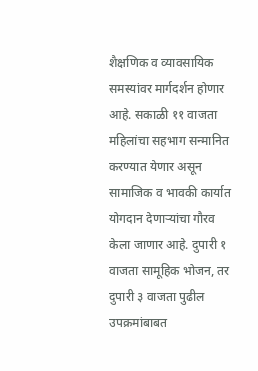शैक्षणिक व व्यावसायिक समस्यांवर मार्गदर्शन होणार आहे. सकाळी ११ वाजता महिलांचा सहभाग सन्मानित करण्यात येणार असून सामाजिक व भावकी कार्यात योगदान देणाऱ्यांचा गौरव केला जाणार आहे. दुपारी १ वाजता सामूहिक भोजन, तर दुपारी ३ वाजता पुढील उपक्रमांबाबत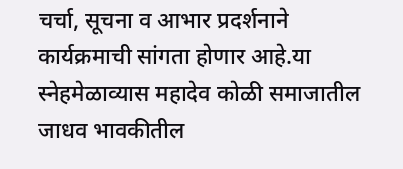चर्चा, सूचना व आभार प्रदर्शनाने कार्यक्रमाची सांगता होणार आहे.या स्नेहमेळाव्यास महादेव कोळी समाजातील जाधव भावकीतील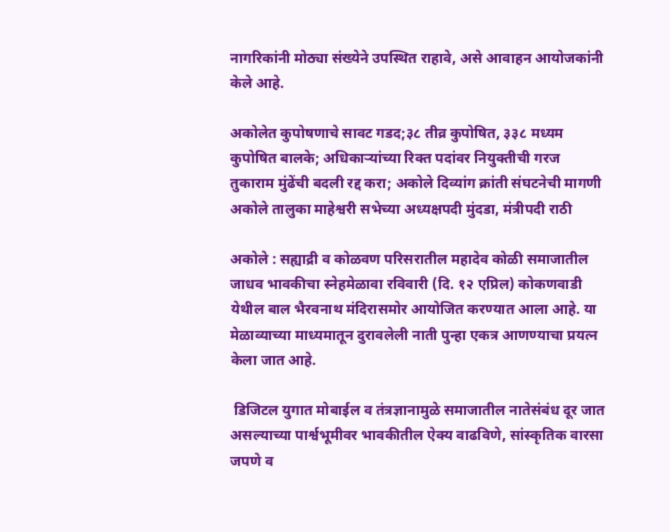नागरिकांनी मोठ्या संख्येने उपस्थित राहावे, असे आवाहन आयोजकांनी केले आहे.

अकोलेत कुपोषणाचे सावट गडद;३८ तीव्र कुपोषित, ३३८ मध्यम कुपोषित बालके; अधिकाऱ्यांच्या रिक्त पदांवर नियुक्तीची गरज
तुकाराम मुंढेंची बदली रद्द करा; अकोले दिव्यांग क्रांती संघटनेची मागणी
अकोले तालुका माहेश्वरी सभेच्या अध्यक्षपदी मुंदडा, मंत्रीपदी राठी

अकोले : सह्याद्री व कोळवण परिसरातील महादेव कोळी समाजातील जाधव भावकीचा स्नेहमेळावा रविवारी (दि. १२ एप्रिल) कोकणवाडी येथील बाल भैरवनाथ मंदिरासमोर आयोजित करण्यात आला आहे. या मेळाव्याच्या माध्यमातून दुरावलेली नाती पुन्हा एकत्र आणण्याचा प्रयत्न केला जात आहे.

 डिजिटल युगात मोबाईल व तंत्रज्ञानामुळे समाजातील नातेसंबंध दूर जात असल्याच्या पार्श्वभूमीवर भावकीतील ऐक्य वाढविणे, सांस्कृतिक वारसा जपणे व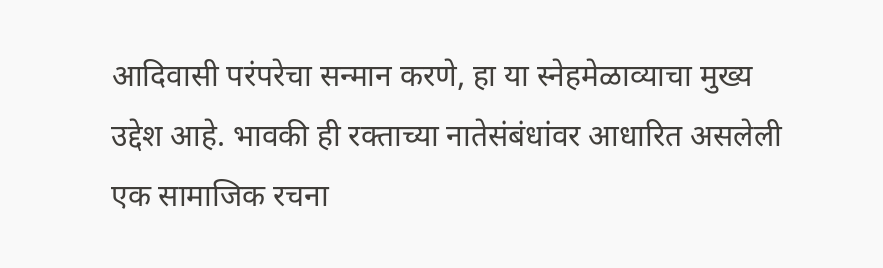आदिवासी परंपरेचा सन्मान करणे, हा या स्नेहमेळाव्याचा मुख्य उद्देश आहे. भावकी ही रक्ताच्या नातेसंबंधांवर आधारित असलेली एक सामाजिक रचना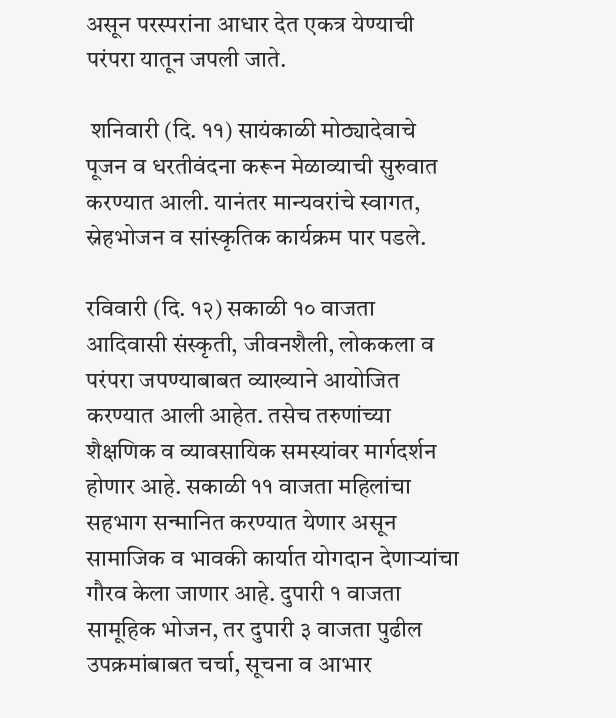असून परस्परांना आधार देत एकत्र येण्याची परंपरा यातून जपली जाते.

 शनिवारी (दि. ११) सायंकाळी मोठ्यादेवाचे पूजन व धरतीवंदना करून मेळाव्याची सुरुवात करण्यात आली. यानंतर मान्यवरांचे स्वागत, स्नेहभोजन व सांस्कृतिक कार्यक्रम पार पडले.

रविवारी (दि. १२) सकाळी १० वाजता आदिवासी संस्कृती, जीवनशैली, लोककला व परंपरा जपण्याबाबत व्याख्याने आयोजित करण्यात आली आहेत. तसेच तरुणांच्या शैक्षणिक व व्यावसायिक समस्यांवर मार्गदर्शन होणार आहे. सकाळी ११ वाजता महिलांचा सहभाग सन्मानित करण्यात येणार असून सामाजिक व भावकी कार्यात योगदान देणाऱ्यांचा गौरव केला जाणार आहे. दुपारी १ वाजता सामूहिक भोजन, तर दुपारी ३ वाजता पुढील उपक्रमांबाबत चर्चा, सूचना व आभार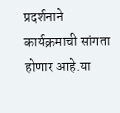प्रदर्शनाने कार्यक्रमाची सांगता होणार आहे.या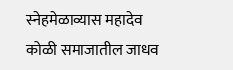स्नेहमेळाव्यास महादेव कोळी समाजातील जाधव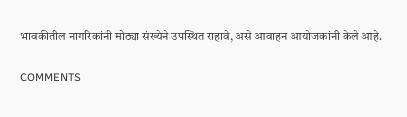भावकीतील नागरिकांनी मोठ्या संख्येने उपस्थित राहावे, असे आवाहन आयोजकांनी केले आहे.

COMMENTS